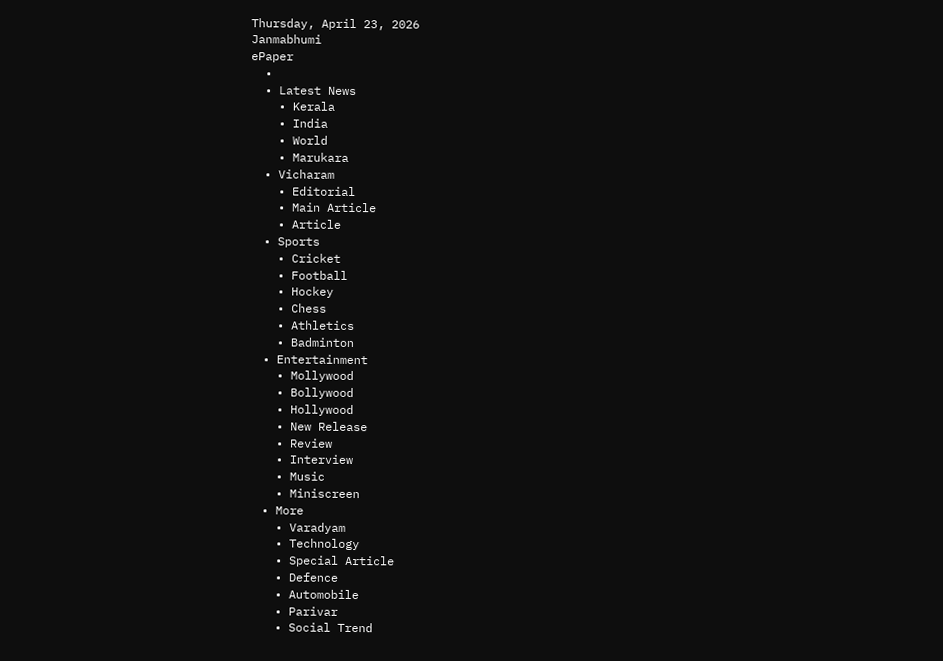Thursday, April 23, 2026
Janmabhumi
ePaper
  •
  • Latest News
    • Kerala
    • India
    • World
    • Marukara
  • Vicharam
    • Editorial
    • Main Article
    • Article
  • Sports
    • Cricket
    • Football
    • Hockey
    • Chess
    • Athletics
    • Badminton
  • Entertainment
    • Mollywood
    • Bollywood
    • Hollywood
    • New Release
    • Review
    • Interview
    • Music
    • Miniscreen
  • More
    • Varadyam
    • Technology
    • Special Article
    • Defence
    • Automobile
    • Parivar
    • Social Trend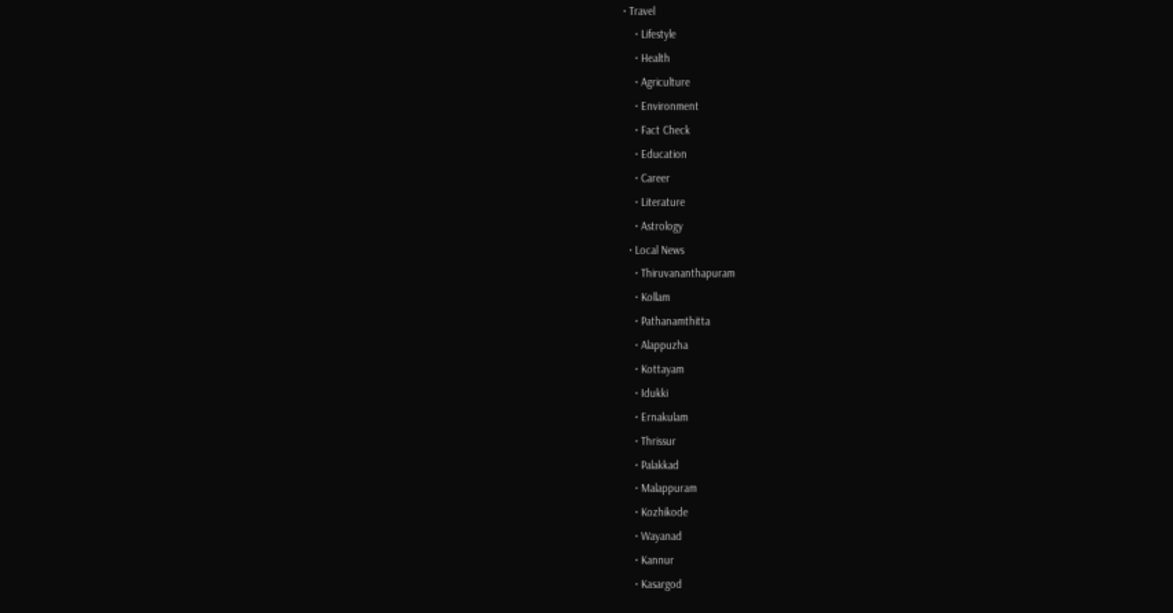• Travel
    • Lifestyle
    • Health
    • Agriculture
    • Environment
    • Fact Check
    • Education
    • Career
    • Literature
    • Astrology
  • Local News
    • Thiruvananthapuram
    • Kollam
    • Pathanamthitta
    • Alappuzha
    • Kottayam
    • Idukki
    • Ernakulam
    • Thrissur
    • Palakkad
    • Malappuram
    • Kozhikode
    • Wayanad
    • Kannur
    • Kasargod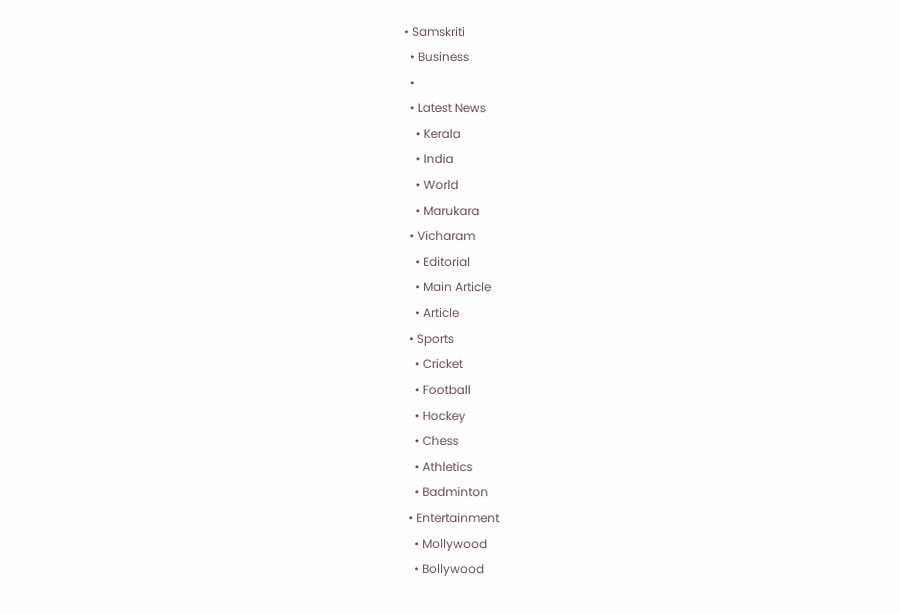• Samskriti
  • Business
  •
  • Latest News
    • Kerala
    • India
    • World
    • Marukara
  • Vicharam
    • Editorial
    • Main Article
    • Article
  • Sports
    • Cricket
    • Football
    • Hockey
    • Chess
    • Athletics
    • Badminton
  • Entertainment
    • Mollywood
    • Bollywood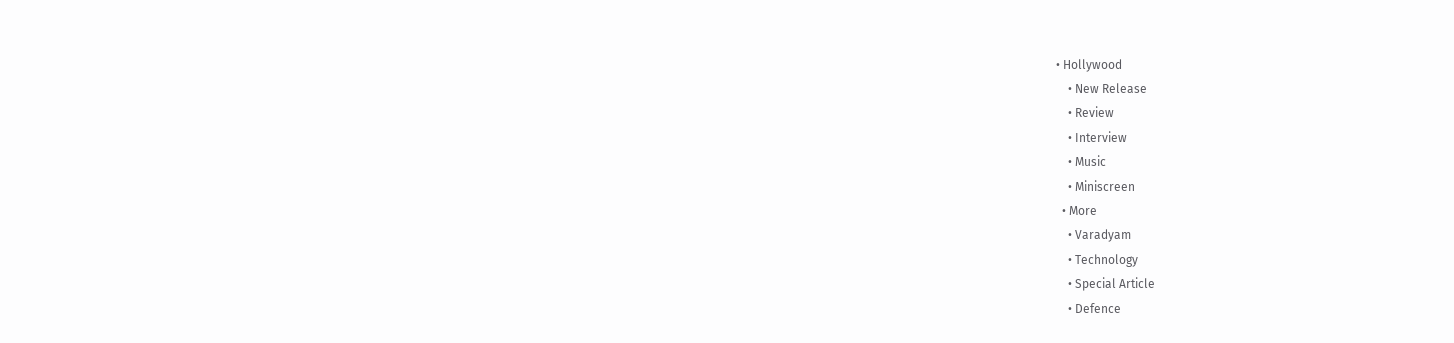• Hollywood
    • New Release
    • Review
    • Interview
    • Music
    • Miniscreen
  • More
    • Varadyam
    • Technology
    • Special Article
    • Defence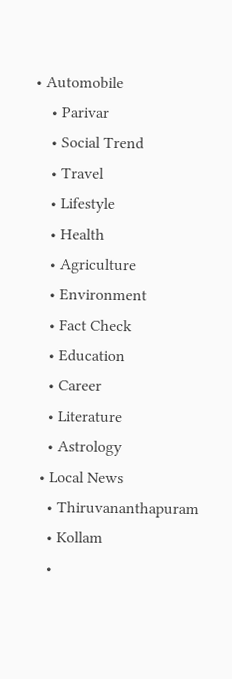• Automobile
    • Parivar
    • Social Trend
    • Travel
    • Lifestyle
    • Health
    • Agriculture
    • Environment
    • Fact Check
    • Education
    • Career
    • Literature
    • Astrology
  • Local News
    • Thiruvananthapuram
    • Kollam
    •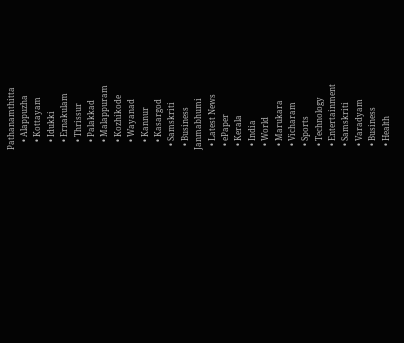Pathanamthitta
    • Alappuzha
    • Kottayam
    • Idukki
    • Ernakulam
    • Thrissur
    • Palakkad
    • Malappuram
    • Kozhikode
    • Wayanad
    • Kannur
    • Kasargod
  • Samskriti
  • Business
Janmabhumi
  • Latest News
  • ePaper
  • Kerala
  • India
  • World
  • Marukara
  • Vicharam
  • Sports
  • Technology
  • Entertainment
  • Samskriti
  • Varadyam
  • Business
  • Health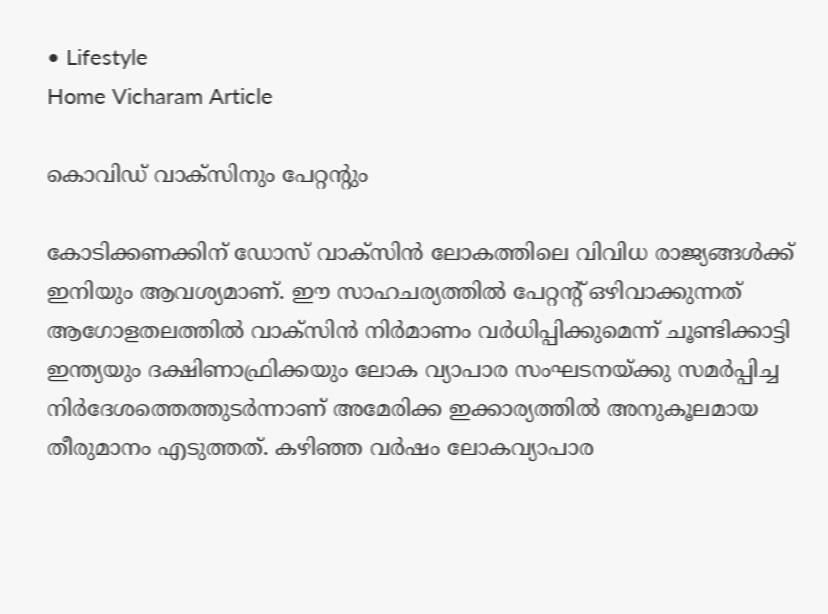• Lifestyle
Home Vicharam Article

കൊവിഡ് വാക്‌സിനും പേറ്റന്റും

കോടിക്കണക്കിന് ഡോസ് വാക്സിന്‍ ലോകത്തിലെ വിവിധ രാജ്യങ്ങള്‍ക്ക് ഇനിയും ആവശ്യമാണ്. ഈ സാഹചര്യത്തില്‍ പേറ്റന്റ് ഒഴിവാക്കുന്നത് ആഗോളതലത്തില്‍ വാക്‌സിന്‍ നിര്‍മാണം വര്‍ധിപ്പിക്കുമെന്ന് ചൂണ്ടിക്കാട്ടി ഇന്ത്യയും ദക്ഷിണാഫ്രിക്കയും ലോക വ്യാപാര സംഘടനയ്‌ക്കു സമര്‍പ്പിച്ച നിര്‍ദേശത്തെത്തുടര്‍ന്നാണ് അമേരിക്ക ഇക്കാര്യത്തില്‍ അനുകൂലമായ തീരുമാനം എടുത്തത്. കഴിഞ്ഞ വര്‍ഷം ലോകവ്യാപാര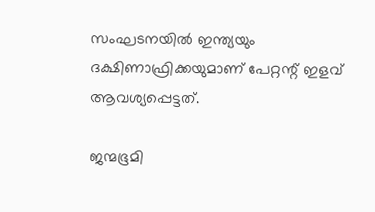സംഘടനയില്‍ ഇന്ത്യയും ദക്ഷിണാഫ്രിക്കയുമാണ് പേറ്റന്റ് ഇളവ് ആവശ്യപ്പെട്ടത്.

ജന്മഭൂമി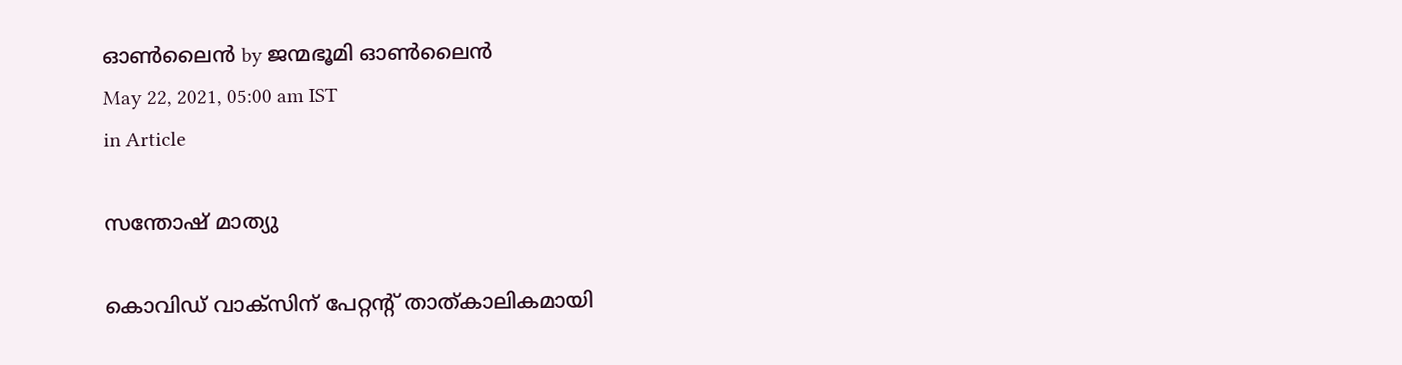ഓണ്‍ലൈന്‍ by ജന്മഭൂമി ഓണ്‍ലൈന്‍
May 22, 2021, 05:00 am IST
in Article

സന്തോഷ് മാത്യു

കൊവിഡ് വാക്‌സിന് പേറ്റന്റ് താത്കാലികമായി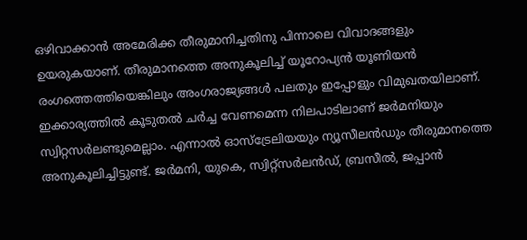ഒഴിവാക്കാന്‍ അമേരിക്ക തീരുമാനിച്ചതിനു പിന്നാലെ വിവാദങ്ങളും ഉയരുകയാണ്. തീരുമാനത്തെ അനുകൂലിച്ച് യൂറോപ്യന്‍ യൂണിയന്‍ രംഗത്തെത്തിയെങ്കിലും അംഗരാജ്യങ്ങള്‍ പലതും ഇപ്പോളും വിമുഖതയിലാണ്. ഇക്കാര്യത്തില്‍ കൂടുതല്‍ ചര്‍ച്ച വേണമെന്ന നിലപാടിലാണ് ജര്‍മനിയും സ്വിറ്റസര്‍ലണ്ടുമെല്ലാം. എന്നാല്‍ ഓസ്ട്രേലിയയും ന്യൂസീലന്‍ഡും തീരുമാനത്തെ അനുകൂലിച്ചിട്ടുണ്ട്. ജര്‍മനി, യുകെ, സ്വിറ്റ്‌സര്‍ലന്‍ഡ്, ബ്രസീല്‍, ജപ്പാന്‍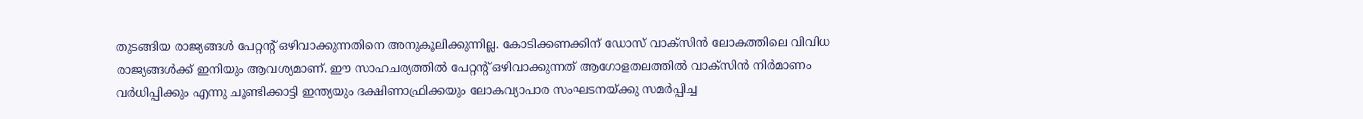തുടങ്ങിയ രാജ്യങ്ങള്‍ പേറ്റന്റ് ഒഴിവാക്കുന്നതിനെ അനുകൂലിക്കുന്നില്ല. കോടിക്കണക്കിന് ഡോസ് വാക്സിന്‍ ലോകത്തിലെ വിവിധ രാജ്യങ്ങള്‍ക്ക് ഇനിയും ആവശ്യമാണ്. ഈ സാഹചര്യത്തില്‍ പേറ്റന്റ് ഒഴിവാക്കുന്നത് ആഗോളതലത്തില്‍ വാക്‌സിന്‍ നിര്‍മാണം വര്‍ധിപ്പിക്കും എന്നു ചൂണ്ടിക്കാട്ടി ഇന്ത്യയും ദക്ഷിണാഫ്രിക്കയും ലോകവ്യാപാര സംഘടനയ്‌ക്കു സമര്‍പ്പിച്ച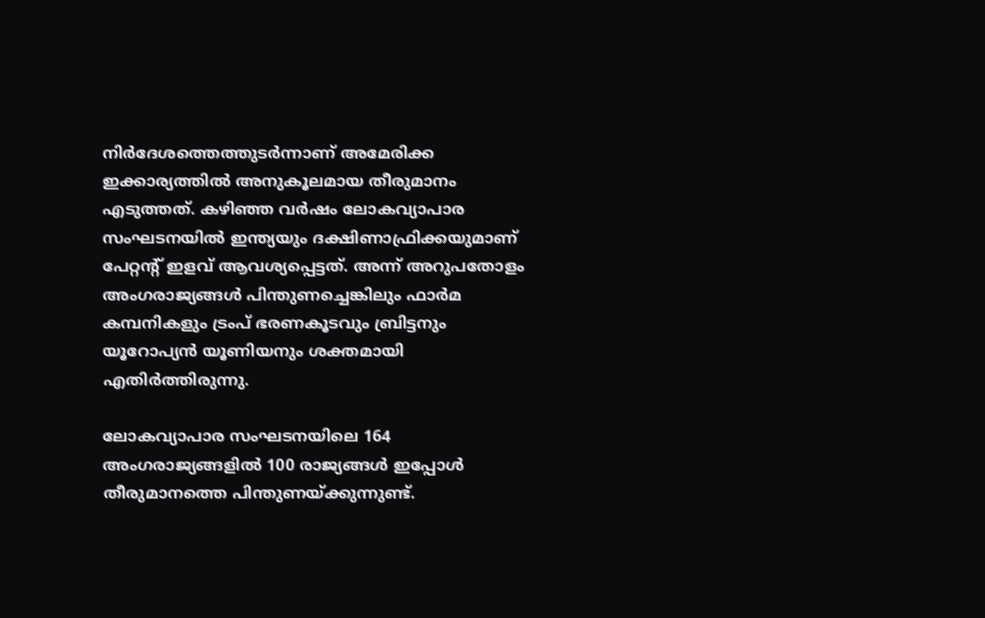നിര്‍ദേശത്തെത്തുടര്‍ന്നാണ് അമേരിക്ക ഇക്കാര്യത്തില്‍ അനുകൂലമായ തീരുമാനം എടുത്തത്. കഴിഞ്ഞ വര്‍ഷം ലോകവ്യാപാര സംഘടനയില്‍ ഇന്ത്യയും ദക്ഷിണാഫ്രിക്കയുമാണ് പേറ്റന്റ് ഇളവ് ആവശ്യപ്പെട്ടത്. അന്ന് അറുപതോളം അംഗരാജ്യങ്ങള്‍ പിന്തുണച്ചെങ്കിലും ഫാര്‍മ കമ്പനികളും ട്രംപ് ഭരണകൂടവും ബ്രിട്ടനും യൂറോപ്യന്‍ യൂണിയനും ശക്തമായി എതിര്‍ത്തിരുന്നു.

ലോകവ്യാപാര സംഘടനയിലെ 164 അംഗരാജ്യങ്ങളില്‍ 100 രാജ്യങ്ങള്‍ ഇപ്പോള്‍ തീരുമാനത്തെ പിന്തുണയ്‌ക്കുന്നുണ്ട്.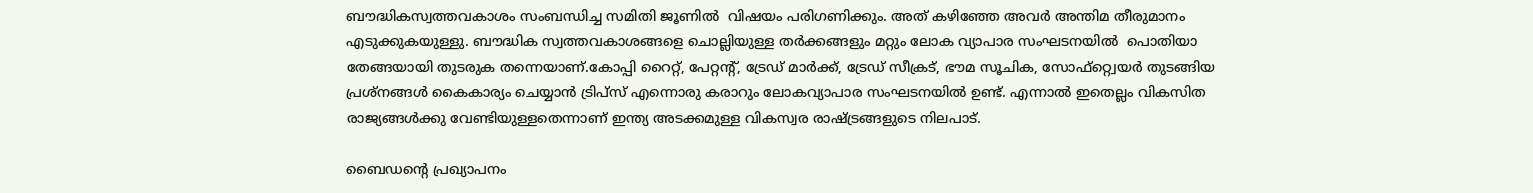ബൗദ്ധികസ്വത്തവകാശം സംബന്ധിച്ച സമിതി ജൂണില്‍  വിഷയം പരിഗണിക്കും. അത് കഴിഞ്ഞേ അവര്‍ അന്തിമ തീരുമാനം എടുക്കുകയുള്ളു. ബൗദ്ധിക സ്വത്തവകാശങ്ങളെ ചൊല്ലിയുള്ള തര്‍ക്കങ്ങളും മറ്റും ലോക വ്യാപാര സംഘടനയില്‍  പൊതിയാ തേങ്ങയായി തുടരുക തന്നെയാണ്.കോപ്പി റൈറ്റ്, പേറ്റന്റ്, ട്രേഡ് മാര്‍ക്ക്, ട്രേഡ് സീക്രട്, ഭൗമ സൂചിക, സോഫ്റ്റ്വെയര്‍ തുടങ്ങിയ പ്രശ്‌നങ്ങള്‍ കൈകാര്യം ചെയ്യാന്‍ ട്രിപ്സ് എന്നൊരു കരാറും ലോകവ്യാപാര സംഘടനയില്‍ ഉണ്ട്. എന്നാല്‍ ഇതെല്ലം വികസിത രാജ്യങ്ങള്‍ക്കു വേണ്ടിയുള്ളതെന്നാണ് ഇന്ത്യ അടക്കമുള്ള വികസ്വര രാഷ്‌ട്രങ്ങളുടെ നിലപാട്.

ബൈഡന്റെ പ്രഖ്യാപനം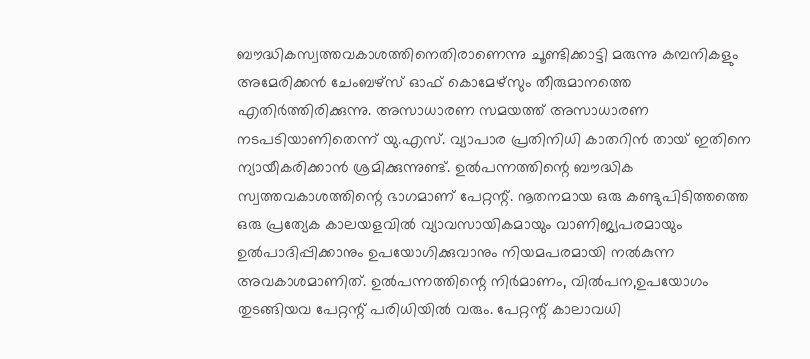ബൗദ്ധികസ്വത്തവകാശത്തിനെതിരാണെന്നു ചൂണ്ടിക്കാട്ടി മരുന്നു കമ്പനികളും അമേരിക്കന്‍ ചേംബഴ്സ് ഓഫ് കൊമേഴ്സും തീരുമാനത്തെ എതിര്‍ത്തിരിക്കുന്നു. അസാധാരണ സമയത്ത് അസാധാരണ നടപടിയാണിതെന്ന് യു.എസ്. വ്യാപാര പ്രതിനിധി കാതറിന്‍ തായ് ഇതിനെ ന്യായീകരിക്കാന്‍ ശ്രമിക്കുന്നുണ്ട്. ഉല്‍പന്നത്തിന്റെ ബൗദ്ധിക സ്വത്തവകാശത്തിന്റെ ഭാഗമാണ് പേറ്റന്റ്. നൂതനമായ ഒരു കണ്ടുപിടിത്തത്തെ ഒരു പ്രത്യേക കാലയളവില്‍ വ്യാവസായികമായും വാണിജ്യപരമായും ഉല്‍പാദിപ്പിക്കാനും ഉപയോഗിക്കുവാനും നിയമപരമായി നല്‍കുന്ന അവകാശമാണിത്. ഉല്‍പന്നത്തിന്റെ നിര്‍മാണം, വില്‍പന,ഉപയോഗം തുടങ്ങിയവ പേറ്റന്റ് പരിധിയില്‍ വരും. പേറ്റന്റ് കാലാവധി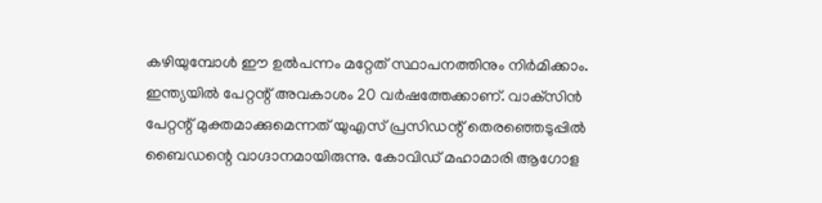കഴിയുമ്പോള്‍ ഈ ഉല്‍പന്നം മറ്റേത് സ്ഥാപനത്തിനും നിര്‍മിക്കാം. ഇന്ത്യയില്‍ പേറ്റന്റ് അവകാശം 20 വര്‍ഷത്തേക്കാണ്. വാക്‌സിന്‍ പേറ്റന്റ് മുക്തമാക്കുമെന്നത് യുഎസ് പ്രസിഡന്റ് തെരഞ്ഞെടുപ്പില്‍ ബൈഡന്റെ വാഗ്ദാനമായിരുന്നു. കോവിഡ് മഹാമാരി ആഗോള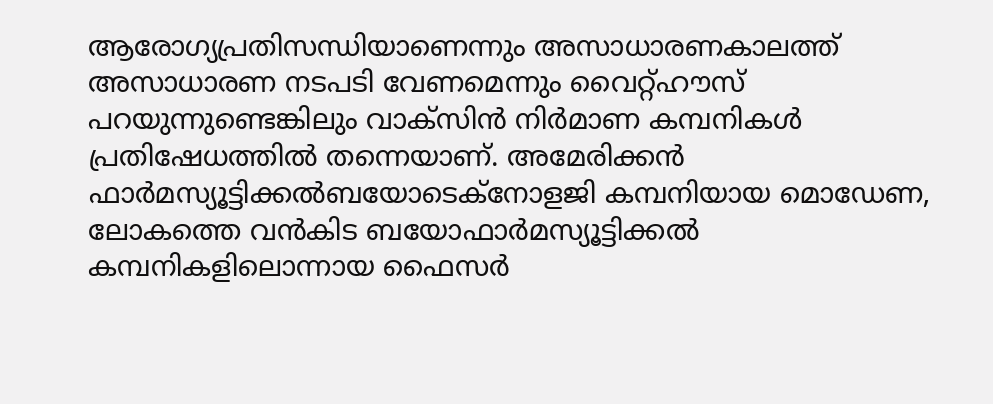ആരോഗ്യപ്രതിസന്ധിയാണെന്നും അസാധാരണകാലത്ത് അസാധാരണ നടപടി വേണമെന്നും വൈറ്റ്ഹൗസ് പറയുന്നുണ്ടെങ്കിലും വാക്സിന്‍ നിര്‍മാണ കമ്പനികള്‍ പ്രതിഷേധത്തില്‍ തന്നെയാണ്. അമേരിക്കന്‍ ഫാര്‍മസ്യൂട്ടിക്കല്‍ബയോടെക്‌നോളജി കമ്പനിയായ മൊഡേണ, ലോകത്തെ വന്‍കിട ബയോഫാര്‍മസ്യൂട്ടിക്കല്‍ കമ്പനികളിലൊന്നായ ഫൈസര്‍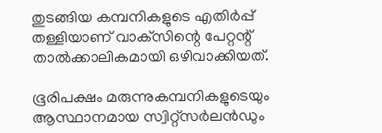തുടങ്ങിയ കമ്പനികളുടെ എതിര്‍പ്പ് തള്ളിയാണ് വാക്‌സിന്റെ പേറ്റന്റ് താല്‍ക്കാലികമായി ഒഴിവാക്കിയത്.

ഭൂരിപക്ഷം മരുന്നുകമ്പനികളുടെയും ആസ്ഥാനമായ സ്വിറ്റ്‌സര്‍ലന്‍ഡും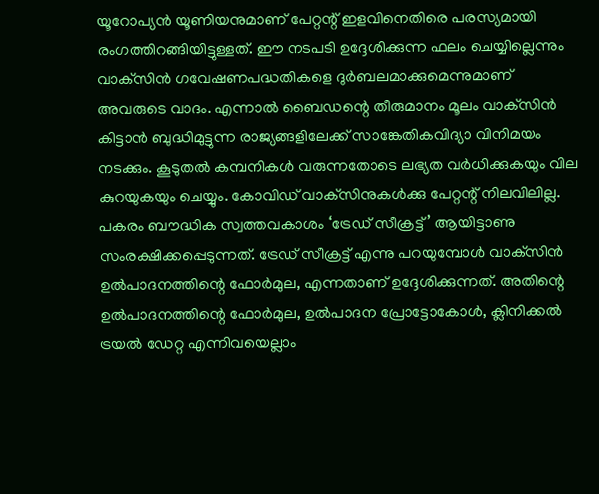യൂറോപ്യന്‍ യൂണിയനുമാണ് പേറ്റന്റ് ഇളവിനെതിരെ പരസ്യമായി രംഗത്തിറങ്ങിയിട്ടുള്ളത്. ഈ നടപടി ഉദ്ദേശിക്കുന്ന ഫലം ചെയ്യില്ലെന്നും വാക്‌സിന്‍ ഗവേഷണപദ്ധതികളെ ദുര്‍ബലമാക്കുമെന്നുമാണ് അവരുടെ വാദം. എന്നാല്‍ ബൈഡന്റെ തീരുമാനം മൂലം വാക്‌സിന്‍ കിട്ടാന്‍ ബുദ്ധിമുട്ടുന്ന രാജ്യങ്ങളിലേക്ക് സാങ്കേതികവിദ്യാ വിനിമയം നടക്കും. കൂടുതല്‍ കമ്പനികള്‍ വരുന്നതോടെ ലഭ്യത വര്‍ധിക്കുകയും വില കുറയുകയും ചെയ്യും. കോവിഡ് വാക്‌സിനുകള്‍ക്കു പേറ്റന്റ് നിലവിലില്ല. പകരം ബൗദ്ധിക സ്വത്തവകാശം ‘ട്രേഡ് സീക്രട്ട്’ ആയിട്ടാണു സംരക്ഷിക്കപ്പെടുന്നത്. ട്രേഡ് സീക്രട്ട് എന്നു പറയുമ്പോള്‍ വാക്‌സിന്‍ ഉല്‍പാദനത്തിന്റെ ഫോര്‍മുല, എന്നതാണ് ഉദ്ദേശിക്കുന്നത്. അതിന്റെ ഉല്‍പാദനത്തിന്റെ ഫോര്‍മുല, ഉല്‍പാദന പ്രോട്ടോകോള്‍, ക്ലിനിക്കല്‍ ട്രയല്‍ ഡേറ്റ എന്നിവയെല്ലാം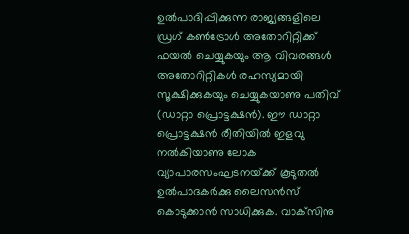ഉല്‍പാദിപ്പിക്കുന്ന രാജ്യങ്ങളിലെ ഡ്രഗ് കണ്‍ട്രോള്‍ അതോറിറ്റിക്ക് ഫയല്‍ ചെയ്യുകയും ആ വിവരങ്ങള്‍ അതോറിറ്റികള്‍ രഹസ്യമായി സൂക്ഷിക്കുകയും ചെയ്യുകയാണു പതിവ് (ഡാറ്റാ പ്രൊട്ടക്ഷന്‍). ഈ ഡാറ്റാ പ്രൊട്ടക്ഷന്‍ രീതിയില്‍ ഇളവു നല്‍കിയാണു ലോക വ്യാപാരസംഘടനയ്‌ക്ക് കൂടുതല്‍ ഉല്‍പാദകര്‍ക്കു ലൈസന്‍സ് കൊടുക്കാന്‍ സാധിക്കുക. വാക്‌സിനു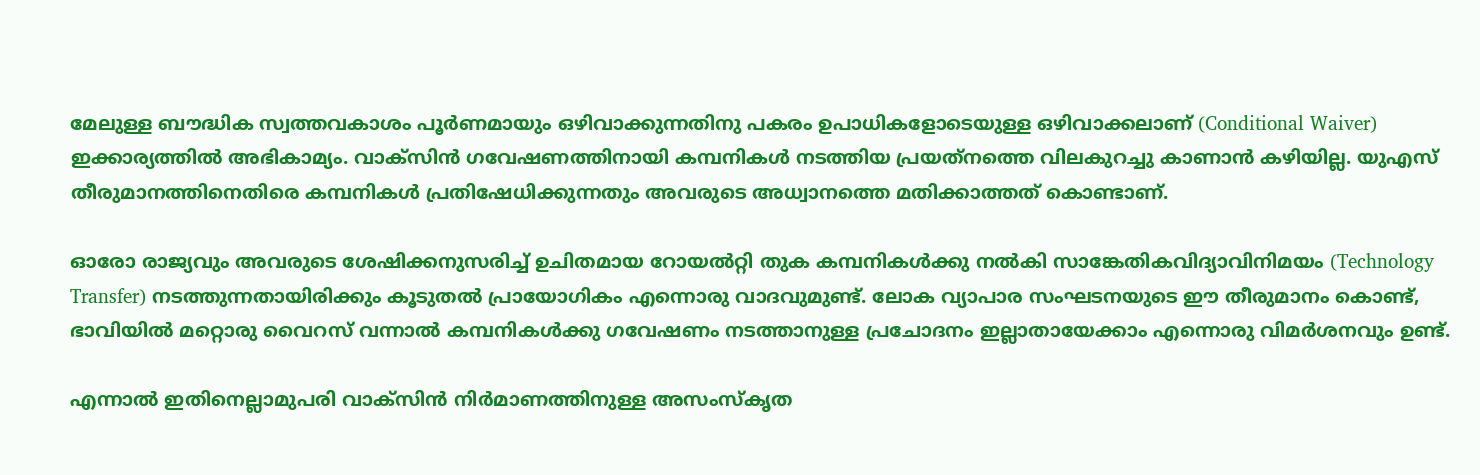മേലുള്ള ബൗദ്ധിക സ്വത്തവകാശം പൂര്‍ണമായും ഒഴിവാക്കുന്നതിനു പകരം ഉപാധികളോടെയുള്ള ഒഴിവാക്കലാണ് (Conditional Waiver) ഇക്കാര്യത്തില്‍ അഭികാമ്യം. വാക്‌സിന്‍ ഗവേഷണത്തിനായി കമ്പനികള്‍ നടത്തിയ പ്രയത്‌നത്തെ വിലകുറച്ചു കാണാന്‍ കഴിയില്ല. യുഎസ് തീരുമാനത്തിനെതിരെ കമ്പനികള്‍ പ്രതിഷേധിക്കുന്നതും അവരുടെ അധ്വാനത്തെ മതിക്കാത്തത് കൊണ്ടാണ്.

ഓരോ രാജ്യവും അവരുടെ ശേഷിക്കനുസരിച്ച് ഉചിതമായ റോയല്‍റ്റി തുക കമ്പനികള്‍ക്കു നല്‍കി സാങ്കേതികവിദ്യാവിനിമയം (Technology Transfer) നടത്തുന്നതായിരിക്കും കൂടുതല്‍ പ്രായോഗികം എന്നൊരു വാദവുമുണ്ട്. ലോക വ്യാപാര സംഘടനയുടെ ഈ തീരുമാനം കൊണ്ട്, ഭാവിയില്‍ മറ്റൊരു വൈറസ് വന്നാല്‍ കമ്പനികള്‍ക്കു ഗവേഷണം നടത്താനുള്ള പ്രചോദനം ഇല്ലാതായേക്കാം എന്നൊരു വിമര്‍ശനവും ഉണ്ട്.

എന്നാല്‍ ഇതിനെല്ലാമുപരി വാക്‌സിന്‍ നിര്‍മാണത്തിനുള്ള അസംസ്‌കൃത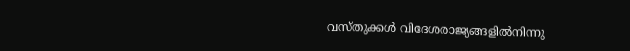വസ്തുക്കള്‍ വിദേശരാജ്യങ്ങളില്‍നിന്നു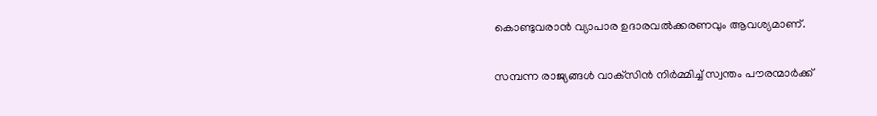കൊണ്ടുവരാന്‍ വ്യാപാര ഉദാരവല്‍ക്കരണവും ആവശ്യമാണ്.

സമ്പന്ന രാജ്യങ്ങള്‍ വാക്‌സിന്‍ നിര്‍മ്മിച്ച് സ്വന്തം പൗരന്മാര്‍ക്ക്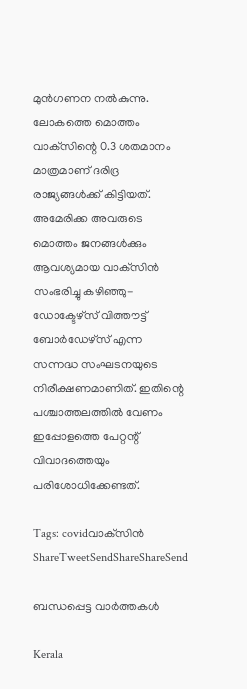മുന്‍ഗണന നല്‍കുന്നു. ലോകത്തെ മൊത്തം വാക്‌സിന്റെ 0.3 ശതമാനം മാത്രമാണ് ദരിദ്ര രാജ്യങ്ങള്‍ക്ക് കിട്ടിയത്. അമേരിക്ക അവരുടെ മൊത്തം ജനങ്ങള്‍ക്കും ആവശ്യമായ വാക്‌സിന്‍ സംഭരിച്ചു കഴിഞ്ഞു-ഡോക്ടേഴ്സ് വിത്തൗട്ട് ബോര്‍ഡേഴ്‌സ് എന്ന സന്നദ്ധ സംഘടനയുടെ നിരീക്ഷണമാണിത്. ഇതിന്റെ പശ്ചാത്തലത്തില്‍ വേണം ഇപ്പോളത്തെ പേറ്റന്റ് വിവാദത്തെയും പരിശോധിക്കേണ്ടത്.

Tags: covidവാക്‌സിന്‍
ShareTweetSendShareShareSend

ബന്ധപ്പെട്ട വാര്‍ത്തകള്‍

Kerala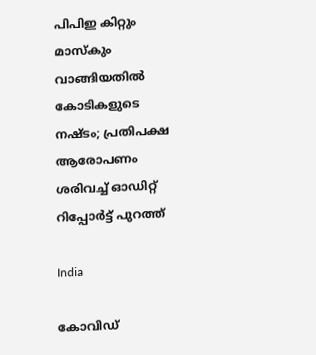പിപിഇ കിറ്റും മാസ്കും വാങ്ങിയതിൽ കോടികളുടെ നഷ്ടം; പ്രതിപക്ഷ ആരോപണം ശരിവച്ച് ഓഡിറ്റ് റിപ്പോർട്ട് പുറത്ത്

India

കോവിഡ്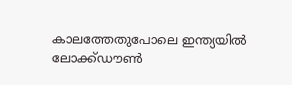കാലത്തേതുപോലെ ഇന്ത്യയിൽ ലോക്ക്ഡൗൺ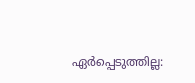ഏർപ്പെടുത്തില്ല: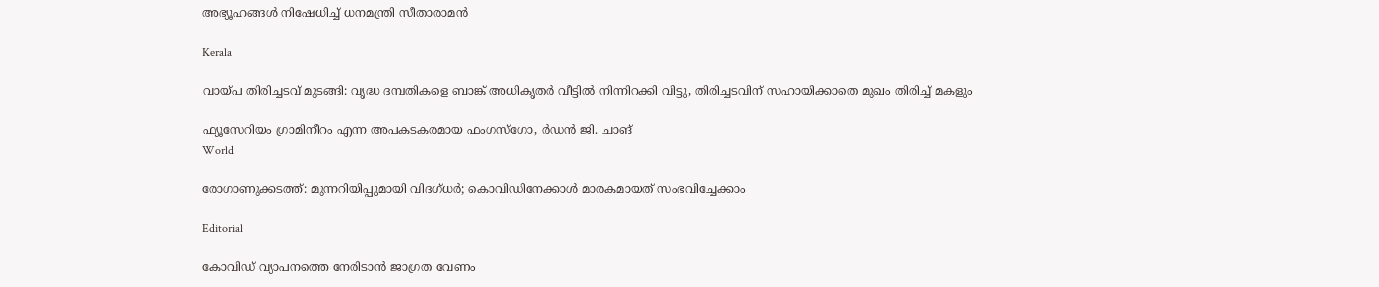അഭ്യൂഹങ്ങൾ നിഷേധിച്ച് ധനമന്ത്രി സീതാരാമൻ

Kerala

വായ്‌പ തിരിച്ചടവ് മുടങ്ങി: വൃദ്ധ ദമ്പതികളെ ബാങ്ക് അധികൃതര്‍ വീട്ടില്‍ നിന്നിറക്കി വിട്ടു, തിരിച്ചടവിന് സഹായിക്കാതെ മുഖം തിരിച്ച് മകളും

ഫ്യൂസേറിയം ഗ്രാമിനീറം എന്ന അപകടകരമായ ഫംഗസ്ഗോ, ര്‍ഡന്‍ ജി. ചാങ്‌
World

രോഗാണുക്കടത്ത്: മുന്നറിയിപ്പുമായി വിദഗ്ധര്‍; കൊവിഡിനേക്കാള്‍ മാരകമായത് സംഭവിച്ചേക്കാം

Editorial

കോവിഡ് വ്യാപനത്തെ നേരിടാന്‍ ജാഗ്രത വേണം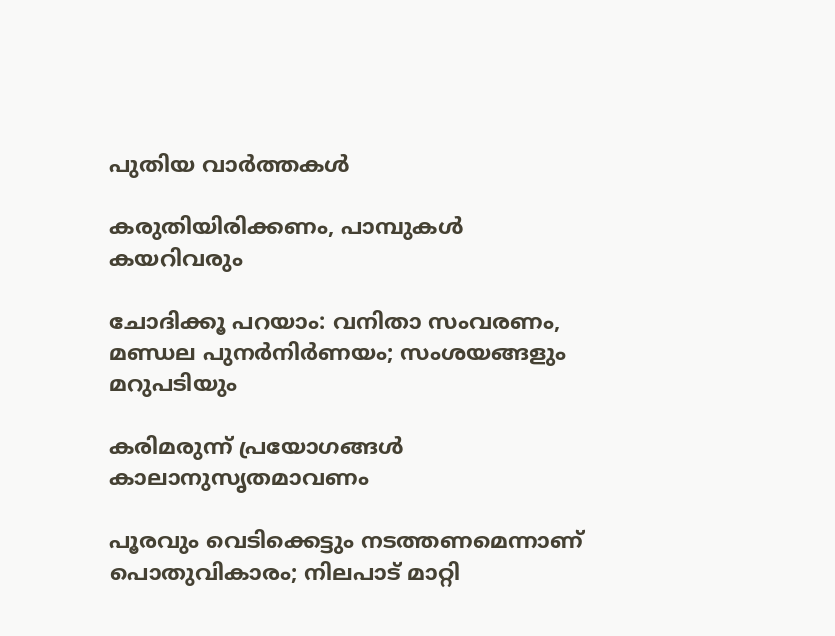പുതിയ വാര്‍ത്തകള്‍

കരുതിയിരിക്കണം, പാമ്പുകള്‍ കയറിവരും

ചോദിക്കൂ പറയാം: വനിതാ സംവരണം, മണ്ഡല പുനര്‍നിര്‍ണയം; സംശയങ്ങളും മറുപടിയും

കരിമരുന്ന് പ്രയോഗങ്ങള്‍ കാലാനുസൃതമാവണം

പൂരവും വെടിക്കെട്ടും നടത്തണമെന്നാണ് പൊതുവികാരം; നിലപാട് മാറ്റി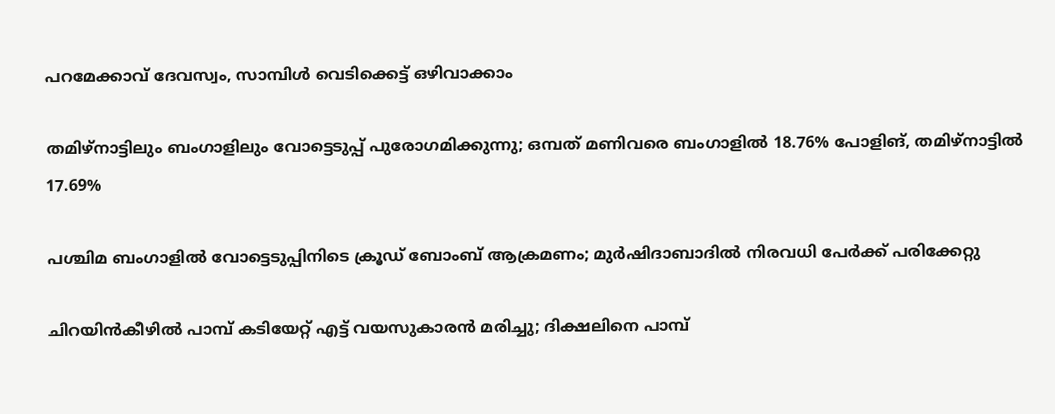പറമേക്കാവ് ദേവസ്വം, സാമ്പിൾ വെടിക്കെട്ട് ഒഴിവാക്കാം

തമിഴ്നാട്ടിലും ബംഗാളിലും വോട്ടെടുപ്പ് പുരോഗമിക്കുന്നു; ഒമ്പത് മണിവരെ ബംഗാളിൽ 18.76% പോളിങ്, തമിഴ്നാട്ടിൽ 17.69%

പശ്ചിമ ബംഗാളിൽ വോട്ടെടുപ്പിനിടെ ക്രൂഡ് ബോംബ് ആക്രമണം; മുർഷിദാബാദിൽ നിരവധി പേർക്ക് പരിക്കേറ്റു

ചിറയിൻകീഴിൽ പാമ്പ് കടിയേറ്റ് എട്ട് വയസുകാരൻ മരിച്ചു; ദിക്ഷലിനെ പാമ്പ്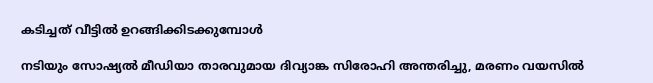കടിച്ചത് വീട്ടിൽ ഉറങ്ങിക്കിടക്കുമ്പോൾ

നടിയും സോഷ്യൽ മീഡിയാ താരവുമായ ദിവ്യാങ്ക സിരോഹി അന്തരിച്ചു, മരണം വയസിൽ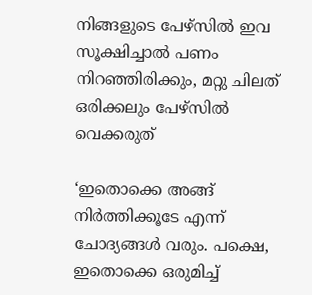നിങ്ങളുടെ പേഴ്സിൽ ഇവ സൂക്ഷിച്ചാൽ പണം നിറഞ്ഞിരിക്കും, മറ്റു ചിലത് ഒരിക്കലും പേഴ്സിൽ വെക്കരുത്

‘ഇതൊക്കെ അങ്ങ് നിർത്തിക്കൂടേ എന്ന് ചോദ്യങ്ങൾ വരും. പക്ഷെ, ഇതൊക്കെ ഒരുമിച്ച്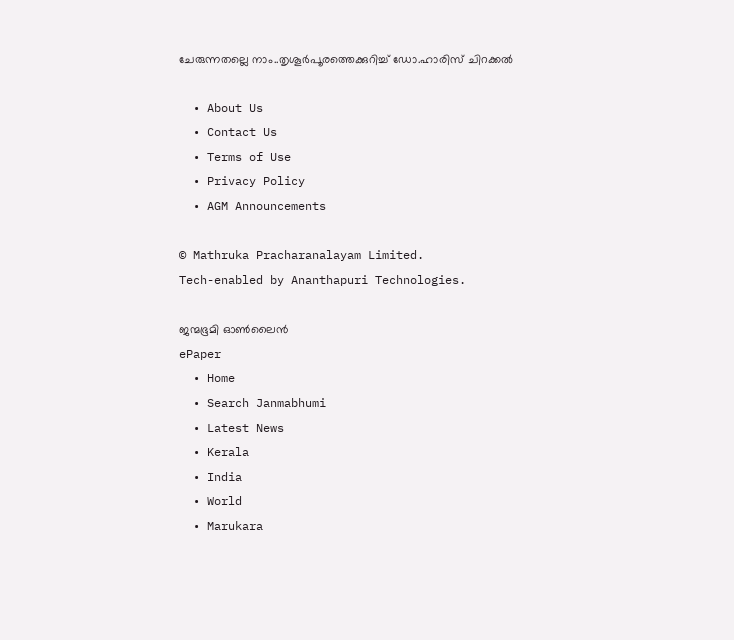ചേരുന്നതല്ലെ നാം..തൃശൂര്‍പൂരത്തെക്കുറിച്ച് ഡോ.ഹാരിസ് ചിറക്കല്‍

  • About Us
  • Contact Us
  • Terms of Use
  • Privacy Policy
  • AGM Announcements

© Mathruka Pracharanalayam Limited.
Tech-enabled by Ananthapuri Technologies.

ജന്മഭൂമി ഓണ്‍ലൈന്‍
ePaper
  • Home
  • Search Janmabhumi
  • Latest News
  • Kerala
  • India
  • World
  • Marukara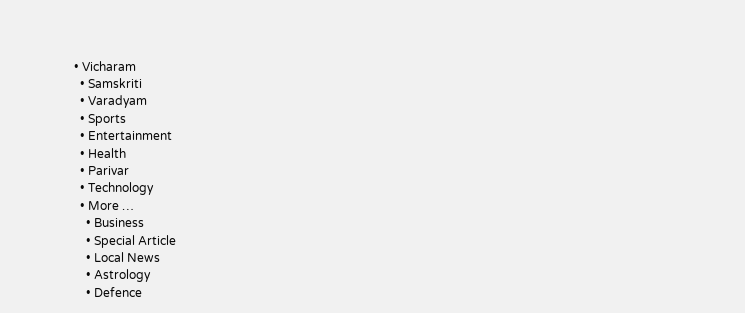• Vicharam
  • Samskriti
  • Varadyam
  • Sports
  • Entertainment
  • Health
  • Parivar
  • Technology
  • More …
    • Business
    • Special Article
    • Local News
    • Astrology
    • Defence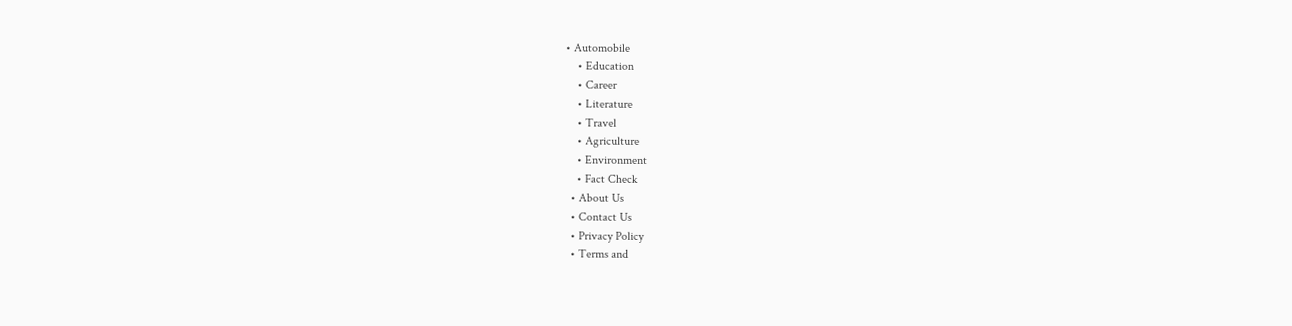• Automobile
    • Education
    • Career
    • Literature
    • Travel
    • Agriculture
    • Environment
    • Fact Check
  • About Us
  • Contact Us
  • Privacy Policy
  • Terms and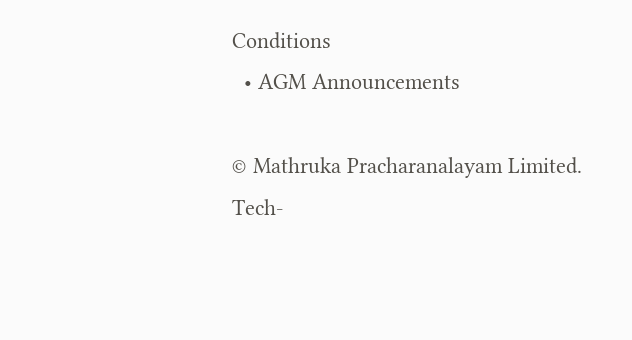Conditions
  • AGM Announcements

© Mathruka Pracharanalayam Limited.
Tech-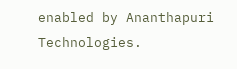enabled by Ananthapuri Technologies.